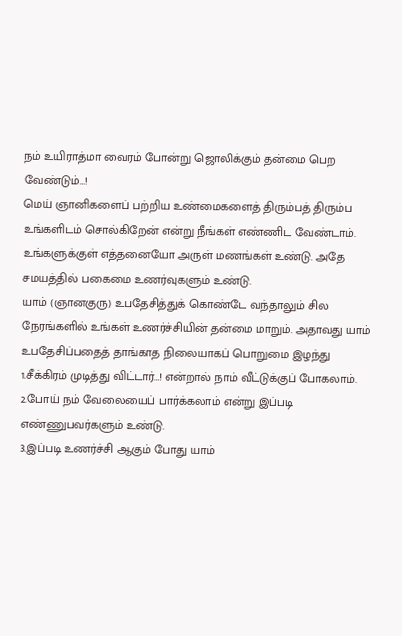நம் உயிராத்மா வைரம் போன்று ஜொலிக்கும் தன்மை பெற வேண்டும்…!
மெய் ஞானிகளைப் பற்றிய உண்மைகளைத் திரும்பத் திரும்ப உங்களிடம் சொல்கிறேன் என்று நீங்கள் எண்ணிட வேண்டாம். உங்களுக்குள் எத்தனையோ அருள் மணங்கள் உண்டு. அதே சமயத்தில் பகைமை உணர்வுகளும் உண்டு.
யாம் (ஞானகுரு) உபதேசித்துக் கொண்டே வந்தாலும் சில நேரங்களில் உங்கள் உணர்ச்சியின் தன்மை மாறும். அதாவது யாம் உபதேசிப்பதைத் தாங்காத நிலையாகப் பொறுமை இழந்து
1.சீக்கிரம் முடித்து விட்டார்…! என்றால் நாம் வீட்டுக்குப் போகலாம்.
2.போய் நம் வேலையைப் பார்க்கலாம் என்று இப்படி எண்ணுபவர்களும் உண்டு.
3.இப்படி உணர்ச்சி ஆகும் போது யாம்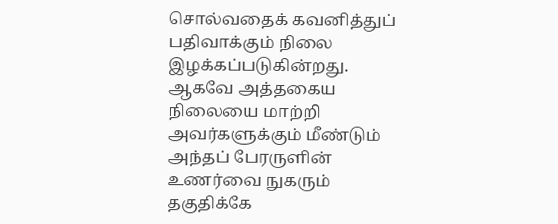சொல்வதைக் கவனித்துப் பதிவாக்கும் நிலை இழக்கப்படுகின்றது.
ஆகவே அத்தகைய நிலையை மாற்றி அவர்களுக்கும் மீண்டும் அந்தப் பேரருளின் உணர்வை நுகரும் தகுதிக்கே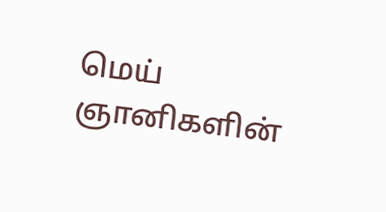மெய் ஞானிகளின்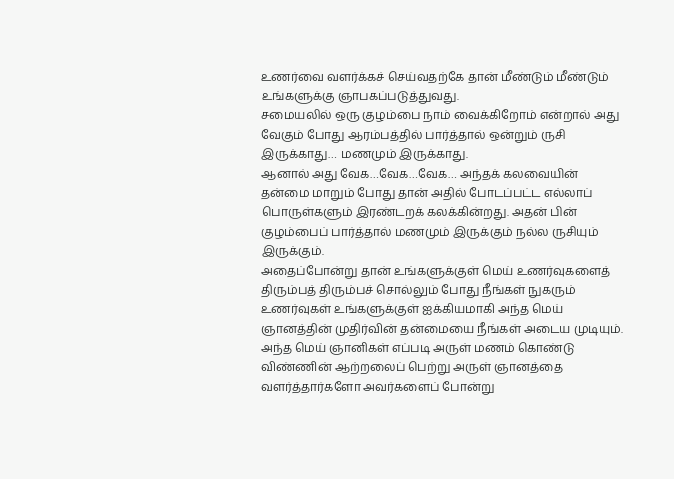உணர்வை வளர்க்கச் செய்வதற்கே தான் மீண்டும் மீண்டும் உங்களுக்கு ஞாபகப்படுத்துவது.
சமையலில் ஒரு குழம்பை நாம் வைக்கிறோம் என்றால் அது வேகும் போது ஆரம்பத்தில் பார்த்தால் ஒன்றும் ருசி இருக்காது… மணமும் இருக்காது.
ஆனால் அது வேக…வேக…வேக… அந்தக் கலவையின் தன்மை மாறும் போது தான் அதில் போடப்பட்ட எல்லாப் பொருள்களும் இரண்டறக் கலக்கின்றது. அதன் பின் குழம்பைப் பார்த்தால் மணமும் இருக்கும் நல்ல ருசியும் இருக்கும்.
அதைப்போன்று தான் உங்களுக்குள் மெய் உணர்வுகளைத் திரும்பத் திரும்பச் சொல்லும் போது நீங்கள் நுகரும் உணர்வுகள் உங்களுக்குள் ஐக்கியமாகி அந்த மெய் ஞானத்தின் முதிர்வின் தன்மையை நீங்கள் அடைய முடியும்.
அந்த மெய் ஞானிகள் எப்படி அருள் மணம் கொண்டு விண்ணின் ஆற்றலைப் பெற்று அருள் ஞானத்தை வளர்த்தார்களோ அவர்களைப் போன்று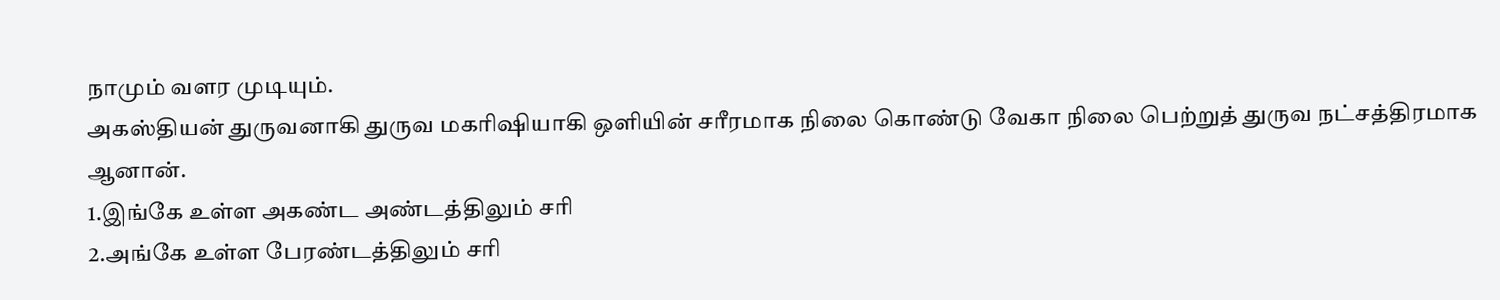நாமும் வளர முடியும்.
அகஸ்தியன் துருவனாகி துருவ மகரிஷியாகி ஒளியின் சரீரமாக நிலை கொண்டு வேகா நிலை பெற்றுத் துருவ நட்சத்திரமாக ஆனான்.
1.இங்கே உள்ள அகண்ட அண்டத்திலும் சரி
2.அங்கே உள்ள பேரண்டத்திலும் சரி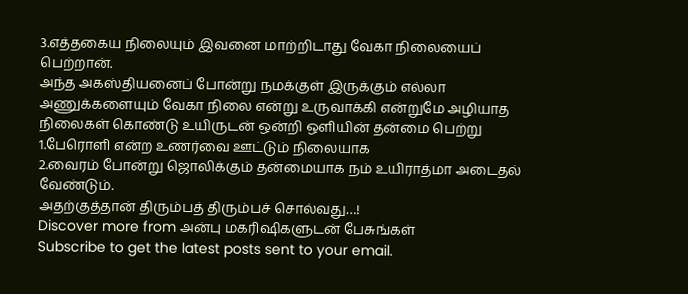3.எத்தகைய நிலையும் இவனை மாற்றிடாது வேகா நிலையைப் பெற்றான்.
அந்த அகஸ்தியனைப் போன்று நமக்குள் இருக்கும் எல்லா அணுக்களையும் வேகா நிலை என்று உருவாக்கி என்றுமே அழியாத நிலைகள் கொண்டு உயிருடன் ஒன்றி ஒளியின் தன்மை பெற்று
1.பேரொளி என்ற உணர்வை ஊட்டும் நிலையாக
2.வைரம் போன்று ஜொலிக்கும் தன்மையாக நம் உயிராத்மா அடைதல் வேண்டும்.
அதற்குத்தான் திரும்பத் திரும்பச் சொல்வது…!
Discover more from அன்பு மகரிஷிகளுடன் பேசுங்கள்
Subscribe to get the latest posts sent to your email.